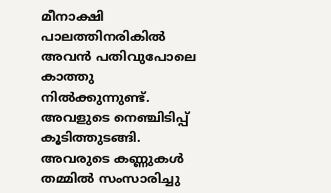മീനാക്ഷി
പാലത്തിനരികിൽ അവൻ പതിവുപോലെ കാത്തു നിൽക്കുന്നുണ്ട്. അവളുടെ നെഞ്ചിടിപ്പ് കൂടിത്തുടങ്ങി. അവരുടെ കണ്ണുകൾ തമ്മിൽ സംസാരിച്ചു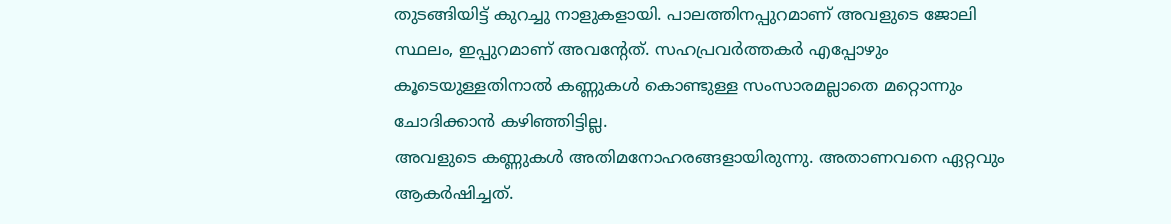തുടങ്ങിയിട്ട് കുറച്ചു നാളുകളായി. പാലത്തിനപ്പുറമാണ് അവളുടെ ജോലി സ്ഥലം, ഇപ്പുറമാണ് അവന്റേത്. സഹപ്രവർത്തകർ എപ്പോഴും കൂടെയുള്ളതിനാൽ കണ്ണുകൾ കൊണ്ടുള്ള സംസാരമല്ലാതെ മറ്റൊന്നും ചോദിക്കാൻ കഴിഞ്ഞിട്ടില്ല.
അവളുടെ കണ്ണുകൾ അതിമനോഹരങ്ങളായിരുന്നു. അതാണവനെ ഏറ്റവും ആകർഷിച്ചത്.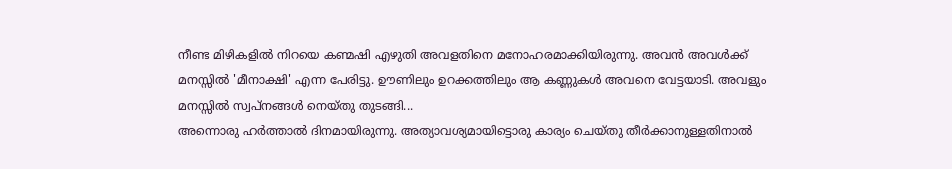നീണ്ട മിഴികളിൽ നിറയെ കണ്മഷി എഴുതി അവളതിനെ മനോഹരമാക്കിയിരുന്നു. അവൻ അവൾക്ക് മനസ്സിൽ 'മീനാക്ഷി' എന്ന പേരിട്ടു. ഊണിലും ഉറക്കത്തിലും ആ കണ്ണുകൾ അവനെ വേട്ടയാടി. അവളും മനസ്സിൽ സ്വപ്നങ്ങൾ നെയ്തു തുടങ്ങി...
അന്നൊരു ഹർത്താൽ ദിനമായിരുന്നു. അത്യാവശ്യമായിട്ടൊരു കാര്യം ചെയ്തു തീർക്കാനുള്ളതിനാൽ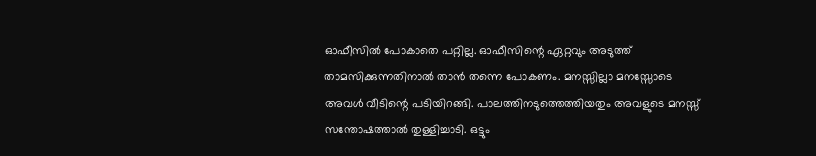ഓഫീസിൽ പോകാതെ പറ്റില്ല. ഓഫീസിന്റെ ഏറ്റവും അടുത്ത് താമസിക്കുന്നതിനാൽ താൻ തന്നെ പോകണം. മനസ്സില്ലാ മനസ്സോടെ അവൾ വീടിന്റെ പടിയിറങ്ങി. പാലത്തിനടുത്തെത്തിയതും അവളുടെ മനസ്സ് സന്തോഷത്താൽ തുള്ളിച്ചാടി. ഒട്ടും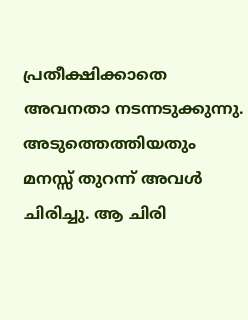പ്രതീക്ഷിക്കാതെ അവനതാ നടന്നടുക്കുന്നു. അടുത്തെത്തിയതും മനസ്സ് തുറന്ന് അവൾ ചിരിച്ചു. ആ ചിരി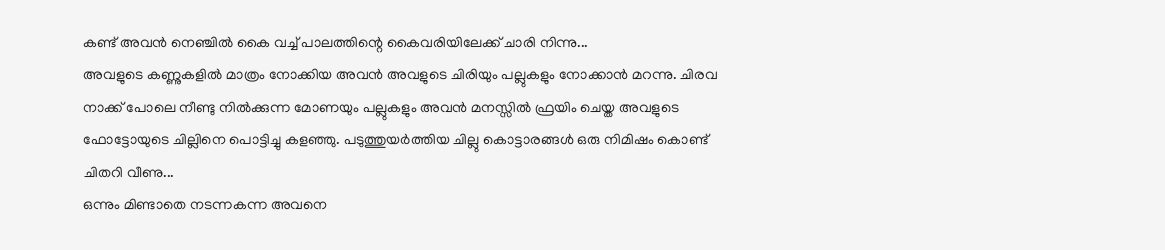കണ്ട് അവൻ നെഞ്ചിൽ കൈ വച്ച് പാലത്തിന്റെ കൈവരിയിലേക്ക് ചാരി നിന്നു...
അവളുടെ കണ്ണുകളിൽ മാത്രം നോക്കിയ അവൻ അവളുടെ ചിരിയും പല്ലുകളും നോക്കാൻ മറന്നു. ചിരവ നാക്ക് പോലെ നീണ്ടു നിൽക്കുന്ന മോണയും പല്ലുകളും അവൻ മനസ്സിൽ ഫ്രയിം ചെയ്ത അവളുടെ ഫോട്ടോയുടെ ചില്ലിനെ പൊട്ടിച്ചു കളഞ്ഞു. പടുത്തുയർത്തിയ ചില്ലു കൊട്ടാരങ്ങൾ ഒരു നിമിഷം കൊണ്ട് ചിതറി വീണു...
ഒന്നും മിണ്ടാതെ നടന്നകന്ന അവനെ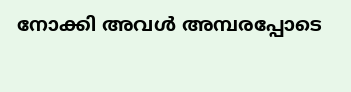നോക്കി അവൾ അമ്പരപ്പോടെ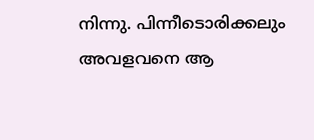നിന്നു. പിന്നീടൊരിക്കലും അവളവനെ ആ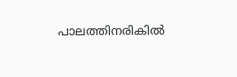പാലത്തിനരികിൽ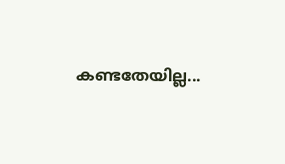കണ്ടതേയില്ല...